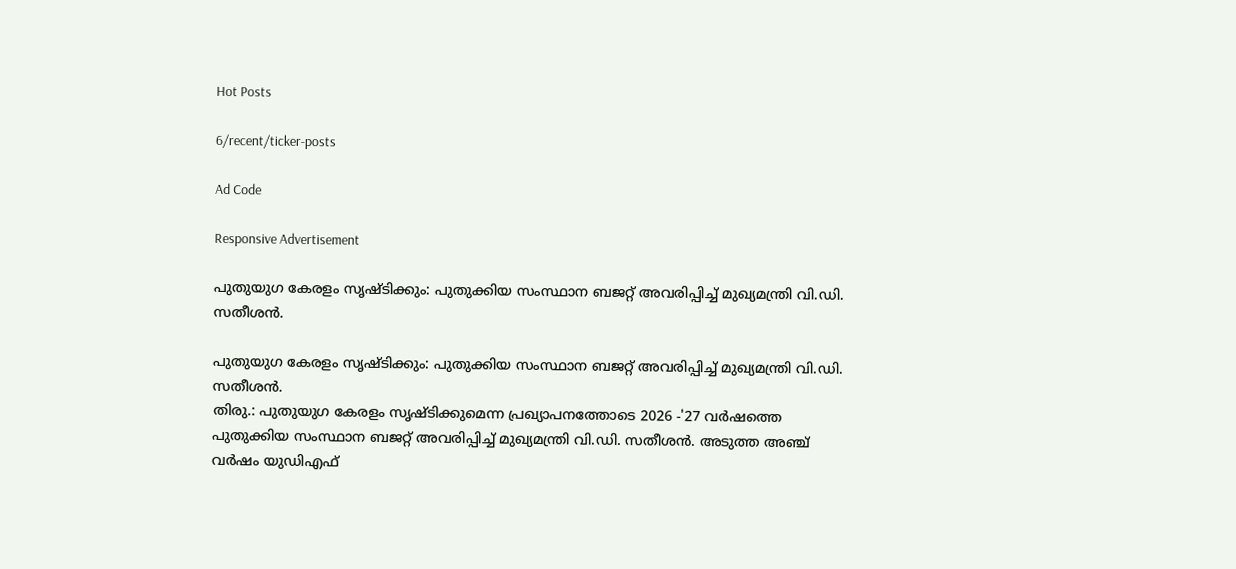Hot Posts

6/recent/ticker-posts

Ad Code

Responsive Advertisement

പുതുയുഗ കേരളം സൃഷ്ടിക്കും: പുതുക്കിയ സംസ്ഥാന ബജറ്റ് അവരിപ്പിച്ച്‌ മുഖ്യമന്ത്രി വി.ഡി. സതീശന്‍.

പുതുയുഗ കേരളം സൃഷ്ടിക്കും: പുതുക്കിയ സംസ്ഥാന ബജറ്റ് അവരിപ്പിച്ച്‌ മുഖ്യമന്ത്രി വി.ഡി. സതീശന്‍.
തിരു.: പുതുയുഗ കേരളം സൃഷ്ടിക്കുമെന്ന പ്രഖ്യാപനത്തോടെ 2026 -'27 വർഷത്തെ പുതുക്കിയ സംസ്ഥാന ബജറ്റ് അവരിപ്പിച്ച്‌ മുഖ്യമന്ത്രി വി.ഡി. സതീശന്‍. അടുത്ത അഞ്ച് വര്‍ഷം യുഡിഎഫ്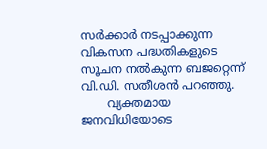സര്‍ക്കാര്‍ നടപ്പാക്കുന്ന വികസന പദ്ധതികളുടെ സൂചന നല്‍കുന്ന ബജറ്റെന്ന് വി.ഡി. സതീശന്‍ പറഞ്ഞു.
       വ്യക്തമായ ജനവിധിയോടെ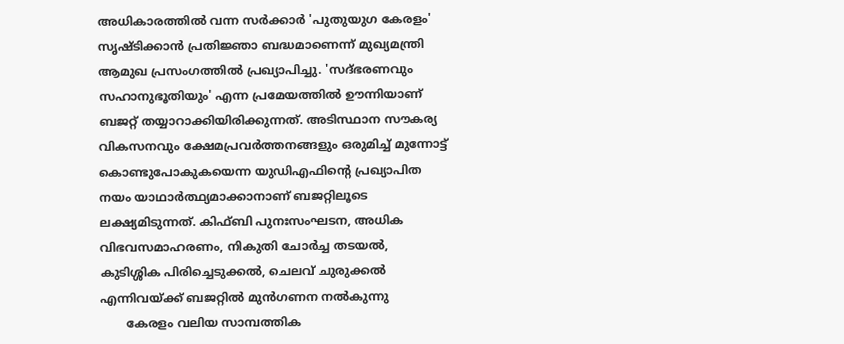അധികാരത്തില്‍ വന്ന സര്‍ക്കാര്‍ 'പുതുയുഗ കേരളം' സൃഷ്ടിക്കാന്‍ പ്രതിജ്ഞാ ബദ്ധമാണെന്ന് മുഖ്യമന്ത്രി ആമുഖ പ്രസംഗത്തില്‍ പ്രഖ്യാപിച്ചു. 'സദ്ഭരണവും സഹാനുഭൂതിയും' എന്ന പ്രമേയത്തിൽ ഊന്നിയാണ് ബജറ്റ് തയ്യാറാക്കിയിരിക്കുന്നത്. അടിസ്ഥാന സൗകര്യ വികസനവും ക്ഷേമപ്രവര്‍ത്തനങ്ങളും ഒരുമിച്ച്‌ മുന്നോട്ട് കൊണ്ടുപോകുകയെന്ന യുഡിഎഫിന്റെ പ്രഖ്യാപിത നയം യാഥാര്‍ത്ഥ്യമാക്കാനാണ് ബജറ്റിലൂടെ ലക്ഷ്യമിടുന്നത്. കിഫ്ബി പുനഃസംഘടന, അധിക വിഭവസമാഹരണം, നികുതി ചോര്‍ച്ച തടയല്‍, കുടിശ്ശിക പിരിച്ചെടുക്കല്‍, ചെലവ് ചുരുക്കല്‍ എന്നിവയ്ക്ക് ബജറ്റില്‍ മുന്‍ഗണന നല്‍കുന്നു
       കേരളം വലിയ സാമ്പത്തിക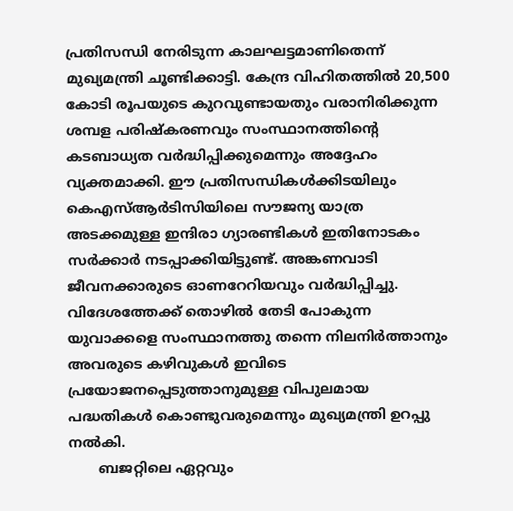പ്രതിസന്ധി നേരിടുന്ന കാലഘട്ടമാണിതെന്ന് മുഖ്യമന്ത്രി ചൂണ്ടിക്കാട്ടി. കേന്ദ്ര വിഹിതത്തില്‍ 20,500 കോടി രൂപയുടെ കുറവുണ്ടായതും വരാനിരിക്കുന്ന ശമ്പള പരിഷ്‌കരണവും സംസ്ഥാനത്തിന്റെ കടബാധ്യത വര്‍ദ്ധിപ്പിക്കുമെന്നും അദ്ദേഹം വ്യക്തമാക്കി. ഈ പ്രതിസന്ധികള്‍ക്കിടയിലും കെഎസ്ആര്‍ടിസിയിലെ സൗജന്യ യാത്ര അടക്കമുള്ള ഇന്ദിരാ ഗ്യാരണ്ടികള്‍ ഇതിനോടകം സര്‍ക്കാര്‍ നടപ്പാക്കിയിട്ടുണ്ട്. അങ്കണവാടി ജീവനക്കാരുടെ ഓണറേറിയവും വര്‍ദ്ധിപ്പിച്ചു. വിദേശത്തേക്ക് തൊഴില്‍ തേടി പോകുന്ന യുവാക്കളെ സംസ്ഥാനത്തു തന്നെ നിലനിര്‍ത്താനും അവരുടെ കഴിവുകള്‍ ഇവിടെ പ്രയോജനപ്പെടുത്താനുമുള്ള വിപുലമായ പദ്ധതികള്‍ കൊണ്ടുവരുമെന്നും മുഖ്യമന്ത്രി ഉറപ്പു നല്‍കി.
       ബജറ്റിലെ ഏറ്റവും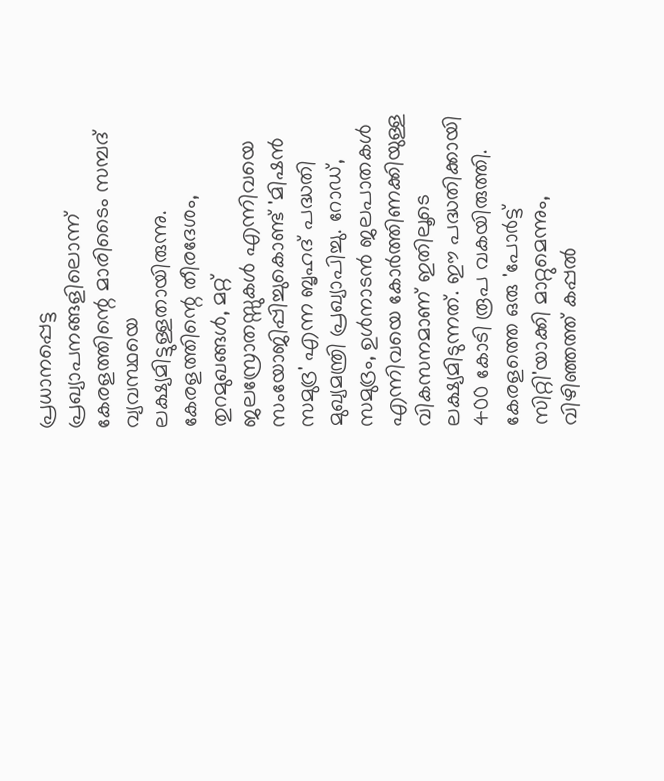പ്രധാനപ്പെട്ട പ്രഖ്യാപനങ്ങളിലൊന്ന് കേരളത്തിന്റെ മാരിടൈം സമ്പദ് വ്യവസ്ഥയെ ലക്ഷ്യമിട്ടുള്ളതായിരുന്നു. കേരളത്തിന്റെ തീരദേശം, തുറമുഖങ്ങള്‍, മറ്റ് ജലസ്രോതസ്സുകള്‍ എന്നിവയെ സംയോജിപ്പിച്ചുകൊണ്ട് 'മിഷന്‍ സമുദ്ര' എന്ന ബൃഹദ് പദ്ധതി മുഖ്യമന്ത്രി പ്രഖ്യാപിച്ചു. റോഡ്, സമുദ്രം, ഉള്‍നാടന്‍ ജലപാതകള്‍ എന്നിവയെ കോര്‍ത്തിണക്കിയുള്ള വികസനമാണ് ഇതിലൂടെ ലക്ഷ്യമിടുന്നത്. ഈ പദ്ധതിക്കായി 400 കോടി രൂപ വകയിരുത്തി. കേരളത്തെ ഒരു 'പോര്‍ട്ട് സിറ്റി'യാക്കി മാറ്റുമെന്നും, വിഴിഞ്ഞത്ത് കപ്പല്‍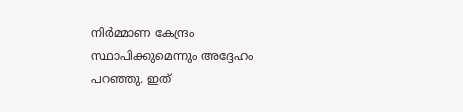നിര്‍മ്മാണ കേന്ദ്രം സ്ഥാപിക്കുമെന്നും അദ്ദേഹം പറഞ്ഞു. ഇത്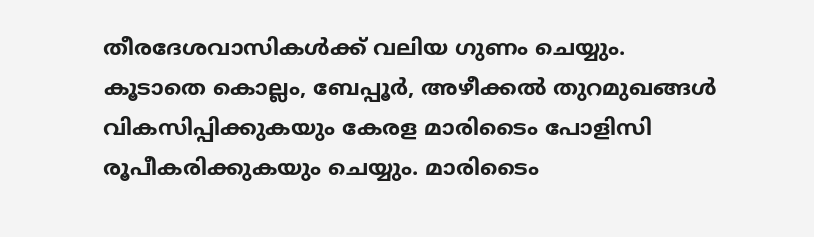തീരദേശവാസികള്‍ക്ക് വലിയ ഗുണം ചെയ്യും. കൂടാതെ കൊല്ലം, ബേപ്പൂര്‍, അഴീക്കല്‍ തുറമുഖങ്ങള്‍ വികസിപ്പിക്കുകയും കേരള മാരിടൈം പോളിസി രൂപീകരിക്കുകയും ചെയ്യും. മാരിടൈം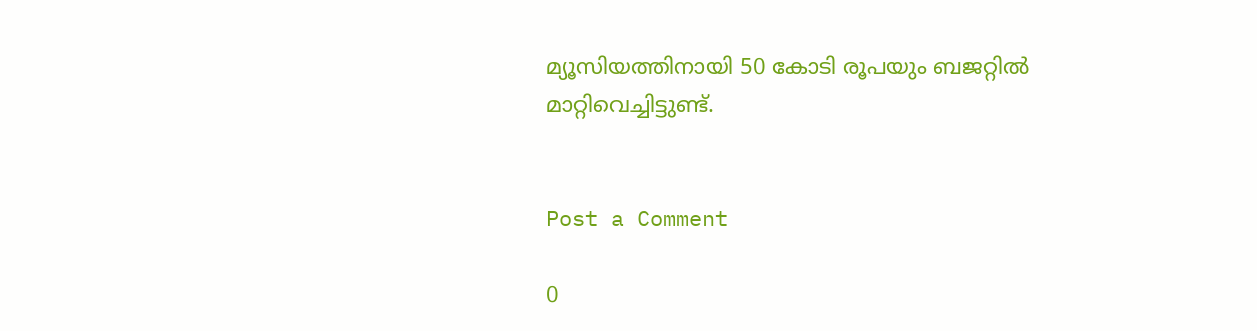മ്യൂസിയത്തിനായി 50 കോടി രൂപയും ബജറ്റില്‍ മാറ്റിവെച്ചിട്ടുണ്ട്.


Post a Comment

0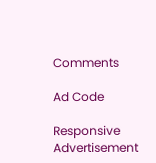Comments

Ad Code

Responsive Advertisement